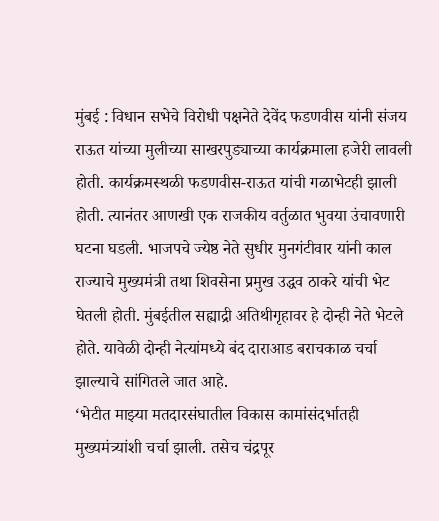मुंबई : विधान सभेचे विरोधी पक्षनेते देवेंद फडणवीस यांनी संजय राऊत यांच्या मुलीच्या साखरपुड्याच्या कार्यक्रमाला हजेरी लावली होती. कार्यक्रमस्थळी फडणवीस-राऊत यांची गळाभेटही झाली होती. त्यानंतर आणखी एक राजकीय वर्तुळात भुवया उंचावणारी घटना घडली. भाजपचे ज्येष्ठ नेते सुधीर मुनगंटीवार यांनी काल राज्याचे मुख्यमंत्री तथा शिवसेना प्रमुख उद्धव ठाकरे यांची भेट घेतली होती. मुंबईतील सह्याद्री अतिथीगृहावर हे दोन्ही नेते भेटले होते. यावेळी दोन्ही नेत्यांमध्ये बंद दाराआड बराचकाळ चर्चा झाल्याचे सांगितले जात आहे.
‘भेटीत माझ्या मतदारसंघातील विकास कामांसंदर्भातही मुख्यमंत्र्यांशी चर्चा झाली. तसेच चंद्रपूर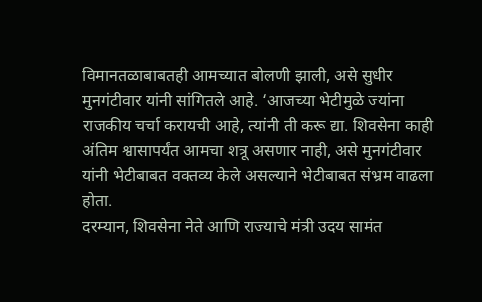विमानतळाबाबतही आमच्यात बोलणी झाली, असे सुधीर मुनगंटीवार यांनी सांगितले आहे. ‘आजच्या भेटीमुळे ज्यांना राजकीय चर्चा करायची आहे, त्यांनी ती करू द्या. शिवसेना काही अंतिम श्वासापर्यंत आमचा शत्रू असणार नाही, असे मुनगंटीवार यांनी भेटीबाबत वक्तव्य केले असल्याने भेटीबाबत संभ्रम वाढला होता.
दरम्यान, शिवसेना नेते आणि राज्याचे मंत्री उदय सामंत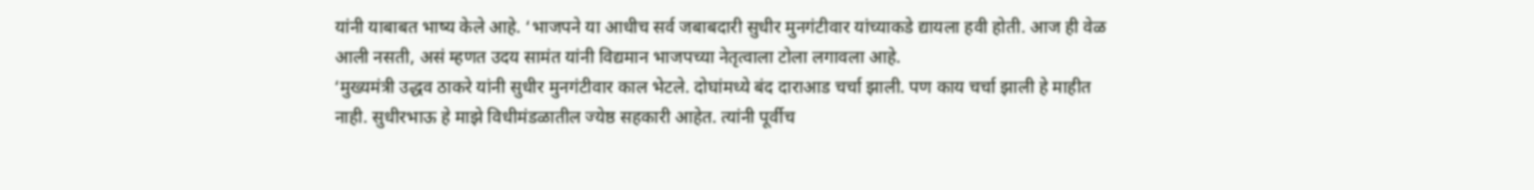यांनी याबाबत भाष्य केले आहे. ‘भाजपने या आधीच सर्व जबाबदारी सुधीर मुनगंटीवार यांच्याकडे द्यायला हवी होती. आज ही वेळ आली नसती, असं म्हणत उदय सामंत यांनी विद्यमान भाजपच्या नेतृत्वाला टोला लगावला आहे.
‘मुख्यमंत्री उद्धव ठाकरे यांनी सुधीर मुनगंटीवार काल भेटले. दोघांमध्ये बंद दाराआड चर्चा झाली. पण काय चर्चा झाली हे माहीत नाही. सुधीरभाऊ हे माझे विधीमंडळातील ज्येष्ठ सहकारी आहेत. त्यांनी पूर्वीच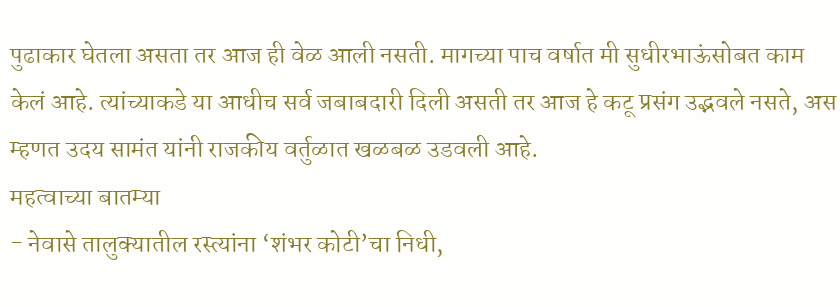पुढाकार घेतला असता तर आज ही वेळ आली नसती. मागच्या पाच वर्षात मी सुधीरभाऊंसोबत काम केलं आहे. त्यांच्याकडे या आधीच सर्व जबाबदारी दिली असती तर आज हे कटू प्रसंग उद्भवले नसते, अस म्हणत उदय सामंत यांनी राजकीय वर्तुळात खळबळ उडवली आहे.
महत्वाच्या बातम्या
- नेवासे तालुक्यातील रस्त्यांना ‘शंभर कोटी’चा निधी,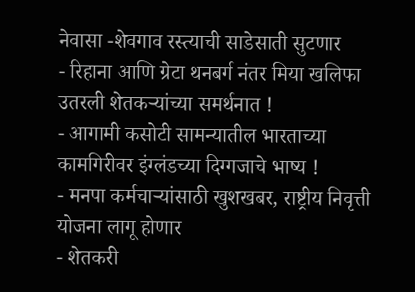नेवासा -शेवगाव रस्त्याची साडेसाती सुटणार
- रिहाना आणि ग्रेटा थनबर्ग नंतर मिया खलिफा उतरली शेतकऱ्यांच्या समर्थनात !
- आगामी कसोटी सामन्यातील भारताच्या कामगिरीवर इंग्लंडच्या दिग्गजाचे भाष्य !
- मनपा कर्मचाऱ्यांसाठी खुशखबर, राष्ट्रीय निवृत्ती योजना लागू होणार
- शेतकरी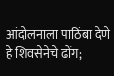आंदोलनाला पाठिंबा देणे हे शिवसेनेचे ढोंग;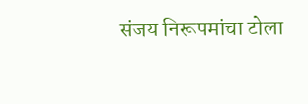संजय निरूपमांचा टोला